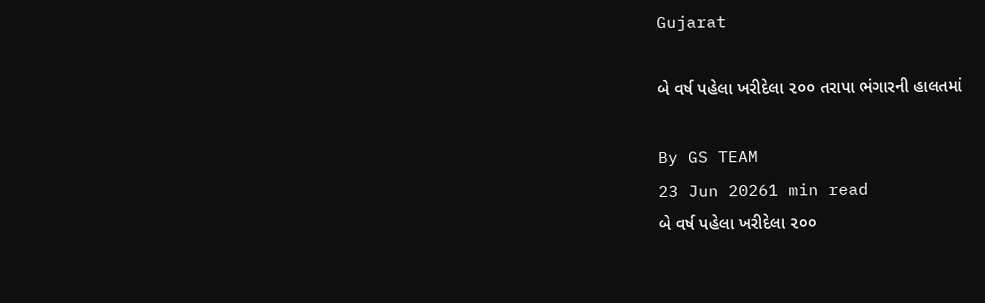Gujarat

બે વર્ષ પહેલા ખરીદેલા ૨૦૦ તરાપા ભંગારની હાલતમાં

By GS TEAM
23 Jun 20261 min read
બે વર્ષ પહેલા ખરીદેલા ૨૦૦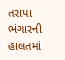તરાપા ભંગારની હાલતમાં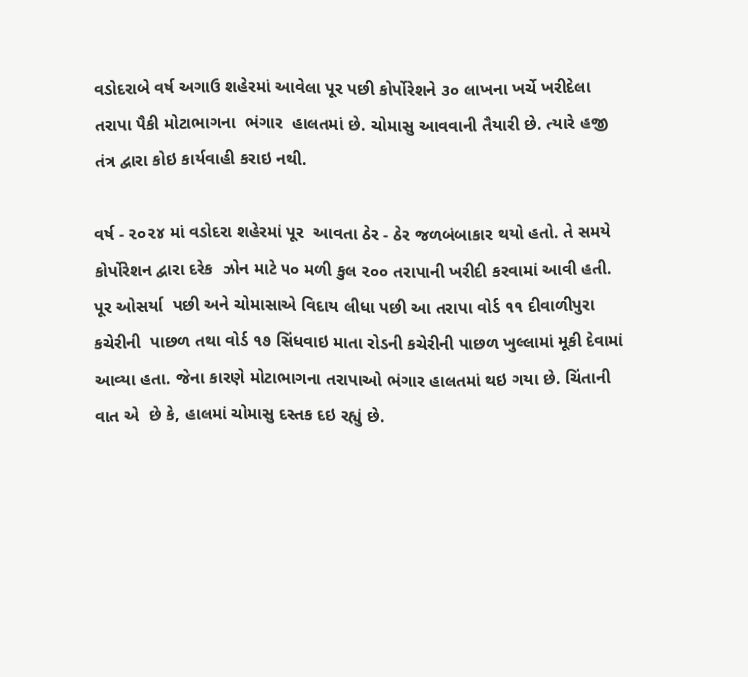વડોદરાબે વર્ષ અગાઉ શહેરમાં આવેલા પૂર પછી કોર્પોરેશને ૩૦ લાખના ખર્ચે ખરીદેલા તરાપા પૈકી મોટાભાગના  ભંગાર  હાલતમાં છે. ચોમાસુ આવવાની તૈયારી છે. ત્યારે હજી તંત્ર દ્વારા કોઇ કાર્યવાહી કરાઇ નથી.

વર્ષ - ૨૦૨૪ માં વડોદરા શહેરમાં પૂર  આવતા ઠેર - ઠેર જળબંબાકાર થયો હતો. તે સમયે કોર્પોરેશન દ્વારા દરેક  ઝોન માટે ૫૦ મળી કુલ ૨૦૦ તરાપાની ખરીદી કરવામાં આવી હતી. પૂર ઓસર્યા  પછી અને ચોમાસાએ વિદાય લીધા પછી આ તરાપા વોર્ડ ૧૧ દીવાળીપુરા કચેરીની  પાછળ તથા વોર્ડ ૧૭ સિંધવાઇ માતા રોડની કચેરીની પાછળ ખુલ્લામાં મૂકી દેવામાં આવ્યા હતા. જેના કારણે મોટાભાગના તરાપાઓ ભંગાર હાલતમાં થઇ ગયા છે. ચિંતાની વાત એ  છે કે, હાલમાં ચોમાસુ દસ્તક દઇ રહ્યું છે.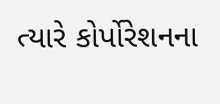ત્યારે કોર્પોરેશનના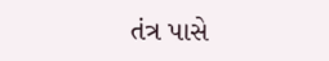તંત્ર પાસે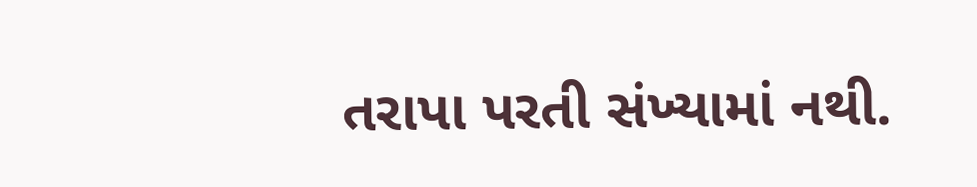તરાપા પરતી સંખ્યામાં નથી.